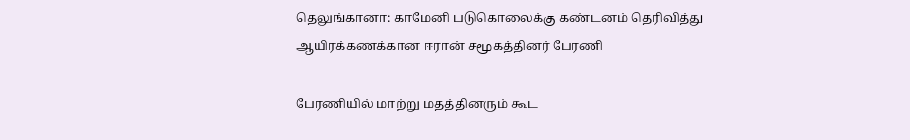தெலுங்கானா: காமேனி படுகொலைக்கு கண்டனம் தெரிவித்து ஆயிரக்கணக்கான ஈரான் சமூகத்தினர் பேரணி

பேரணியில் மாற்று மதத்தினரும் கூட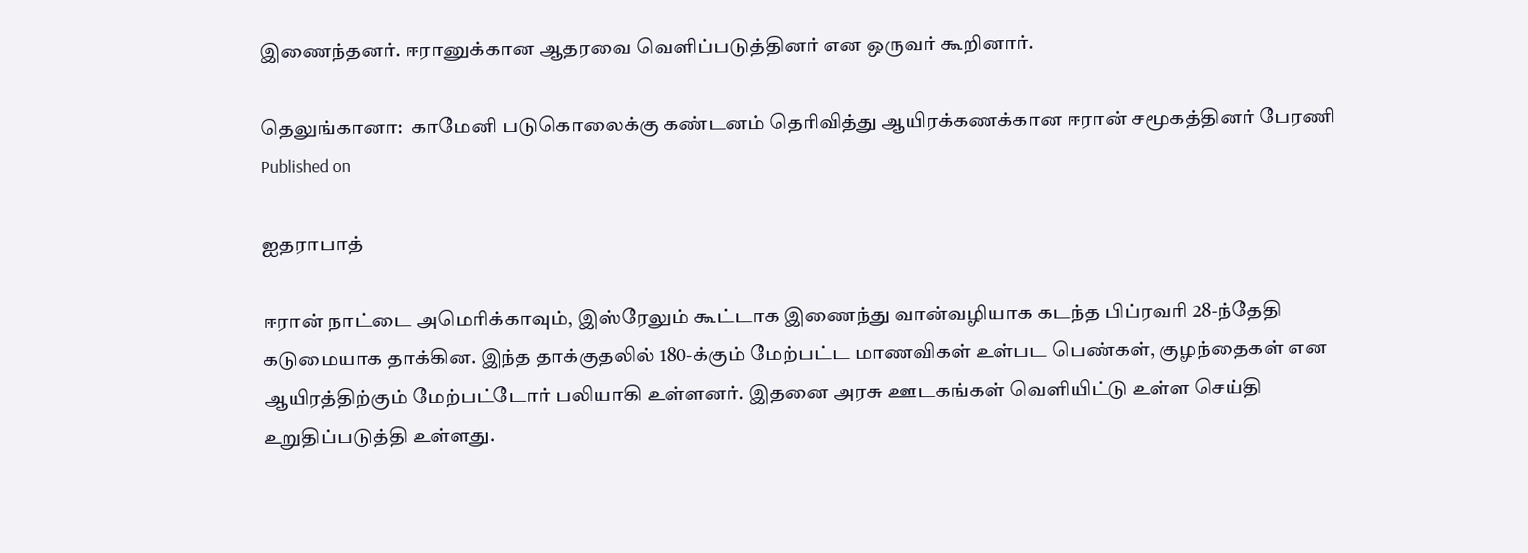இணைந்தனர். ஈரானுக்கான ஆதரவை வெளிப்படுத்தினர் என ஒருவர் கூறினார்.

தெலுங்கானா:  காமேனி படுகொலைக்கு கண்டனம் தெரிவித்து ஆயிரக்கணக்கான ஈரான் சமூகத்தினர் பேரணி
Published on

ஐதராபாத்

ஈரான் நாட்டை அமெரிக்காவும், இஸ்ரேலும் கூட்டாக இணைந்து வான்வழியாக கடந்த பிப்ரவரி 28-ந்தேதி கடுமையாக தாக்கின. இந்த தாக்குதலில் 180-க்கும் மேற்பட்ட மாணவிகள் உள்பட பெண்கள், குழந்தைகள் என ஆயிரத்திற்கும் மேற்பட்டோர் பலியாகி உள்ளனர். இதனை அரசு ஊடகங்கள் வெளியிட்டு உள்ள செய்தி உறுதிப்படுத்தி உள்ளது.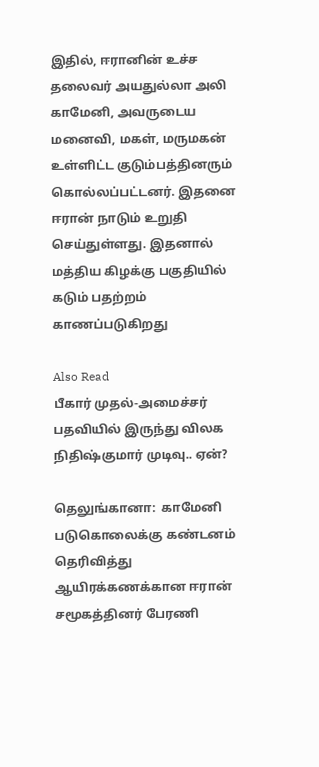இதில், ஈரானின் உச்ச தலைவர் அயதுல்லா அலி காமேனி, அவருடைய மனைவி, மகள், மருமகன் உள்ளிட்ட குடும்பத்தினரும் கொல்லப்பட்டனர். இதனை ஈரான் நாடும் உறுதி செய்துள்ளது. இதனால் மத்திய கிழக்கு பகுதியில் கடும் பதற்றம் காணப்படுகிறது

Also Read
பீகார் முதல்-அமைச்சர் பதவியில் இருந்து விலக நிதிஷ்குமார் முடிவு.. ஏன்?

தெலுங்கானா:  காமேனி படுகொலைக்கு கண்டனம் தெரிவித்து ஆயிரக்கணக்கான ஈரான் சமூகத்தினர் பேரணி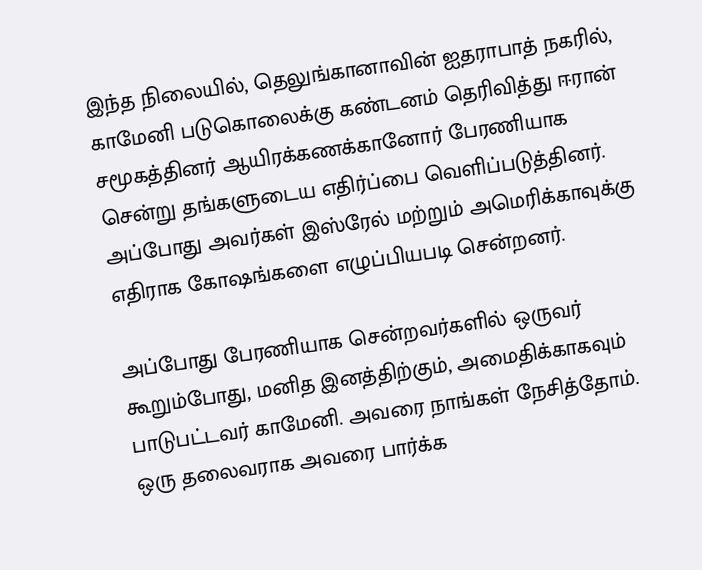இந்த நிலையில், தெலுங்கானாவின் ஐதராபாத் நகரில், காமேனி படுகொலைக்கு கண்டனம் தெரிவித்து ஈரான் சமூகத்தினர் ஆயிரக்கணக்கானோர் பேரணியாக சென்று தங்களுடைய எதிர்ப்பை வெளிப்படுத்தினர். அப்போது அவர்கள் இஸ்ரேல் மற்றும் அமெரிக்காவுக்கு எதிராக கோஷங்களை எழுப்பியபடி சென்றனர்.

அப்போது பேரணியாக சென்றவர்களில் ஒருவர் கூறும்போது, மனித இனத்திற்கும், அமைதிக்காகவும் பாடுபட்டவர் காமேனி. அவரை நாங்கள் நேசித்தோம். ஒரு தலைவராக அவரை பார்க்க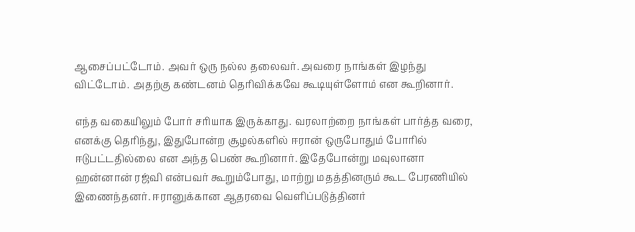ஆசைப்பட்டோம். அவர் ஒரு நல்ல தலைவர். அவரை நாங்கள் இழந்து விட்டோம். அதற்கு கண்டனம் தெரிவிக்கவே கூடியுள்ளோம் என கூறினார்.

எந்த வகையிலும் போர் சரியாக இருக்காது. வரலாற்றை நாங்கள் பார்த்த வரை, எனக்கு தெரிந்து, இதுபோன்ற சூழல்களில் ஈரான் ஒருபோதும் போரில் ஈடுபட்டதில்லை என அந்த பெண் கூறினார். இதேபோன்று மவுலானா ஹன்னான் ரஜ்வி என்பவர் கூறும்போது, மாற்று மதத்தினரும் கூட பேரணியில் இணைந்தனர். ஈரானுக்கான ஆதரவை வெளிப்படுத்தினர்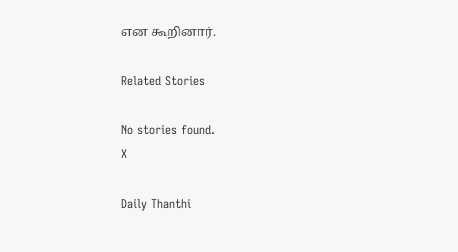என கூறினார்.

Related Stories

No stories found.
X

Daily Thanthi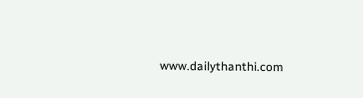www.dailythanthi.com